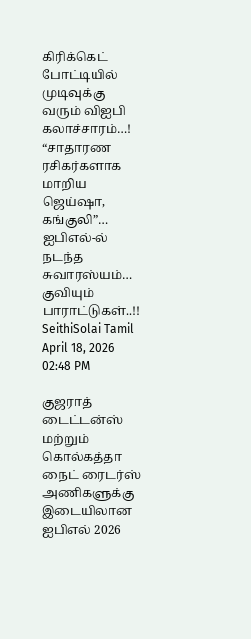கிரிக்கெட் போட்டியில் முடிவுக்கு வரும் விஐபி கலாச்சாரம்…! “சாதாரண ரசிகர்களாக மாறிய ஜெய்ஷா, கங்குலி”… ஐபிஎல்-ல் நடந்த சுவாரஸ்யம்… குவியும் பாராட்டுகள்..!!
SeithiSolai Tamil April 18, 2026 02:48 PM

குஜராத் டைட்டன்ஸ் மற்றும் கொல்கத்தா நைட் ரைடர்ஸ் அணிகளுக்கு இடையிலான ஐபிஎல் 2026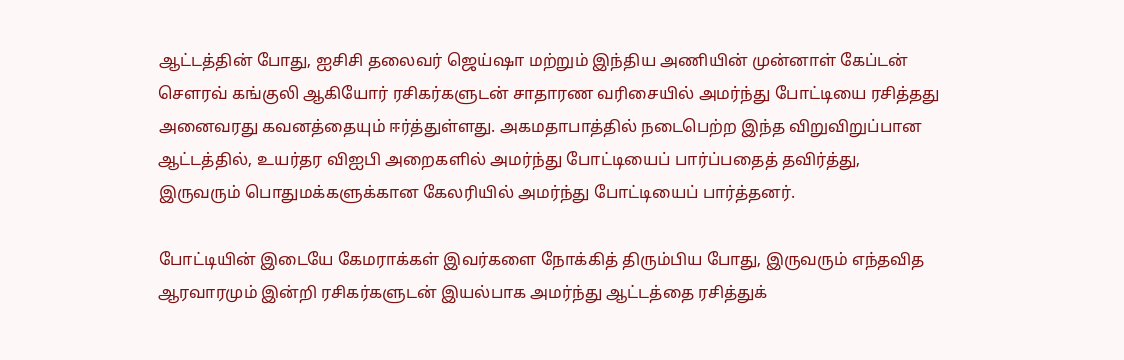ஆட்டத்தின் போது, ஐசிசி தலைவர் ஜெய்ஷா மற்றும் இந்திய அணியின் முன்னாள் கேப்டன் சௌரவ் கங்குலி ஆகியோர் ரசிகர்களுடன் சாதாரண வரிசையில் அமர்ந்து போட்டியை ரசித்தது அனைவரது கவனத்தையும் ஈர்த்துள்ளது. அகமதாபாத்தில் நடைபெற்ற இந்த விறுவிறுப்பான ஆட்டத்தில், உயர்தர விஐபி அறைகளில் அமர்ந்து போட்டியைப் பார்ப்பதைத் தவிர்த்து, இருவரும் பொதுமக்களுக்கான கேலரியில் அமர்ந்து போட்டியைப் பார்த்தனர்.

போட்டியின் இடையே கேமராக்கள் இவர்களை நோக்கித் திரும்பிய போது, இருவரும் எந்தவித ஆரவாரமும் இன்றி ரசிகர்களுடன் இயல்பாக அமர்ந்து ஆட்டத்தை ரசித்துக்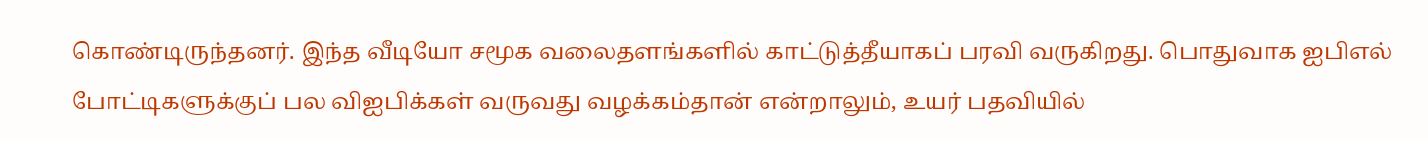கொண்டிருந்தனர். இந்த வீடியோ சமூக வலைதளங்களில் காட்டுத்தீயாகப் பரவி வருகிறது. பொதுவாக ஐபிஎல் போட்டிகளுக்குப் பல விஐபிக்கள் வருவது வழக்கம்தான் என்றாலும், உயர் பதவியில்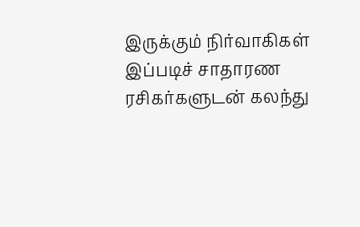இருக்கும் நிர்வாகிகள் இப்படிச் சாதாரண ரசிகர்களுடன் கலந்து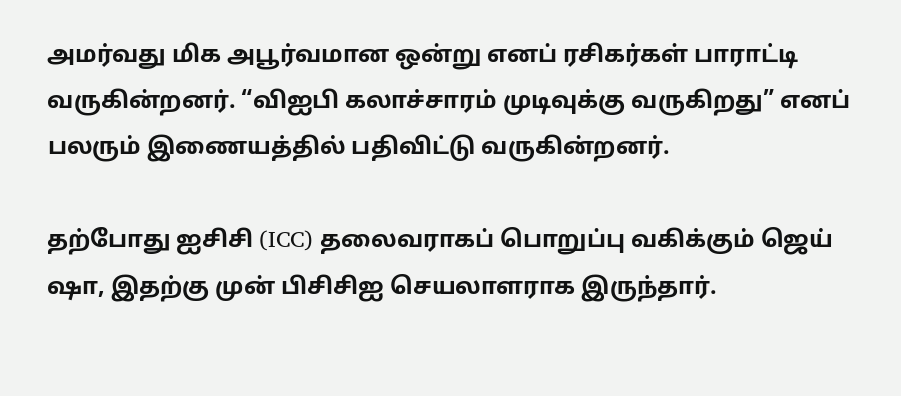அமர்வது மிக அபூர்வமான ஒன்று எனப் ரசிகர்கள் பாராட்டி வருகின்றனர். “விஐபி கலாச்சாரம் முடிவுக்கு வருகிறது” எனப் பலரும் இணையத்தில் பதிவிட்டு வருகின்றனர்.

தற்போது ஐசிசி (ICC) தலைவராகப் பொறுப்பு வகிக்கும் ஜெய் ஷா, இதற்கு முன் பிசிசிஐ செயலாளராக இருந்தார்.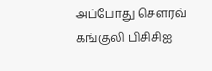அப்போது சௌரவ் கங்குலி பிசிசிஐ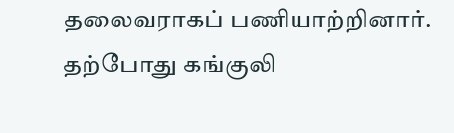தலைவராகப் பணியாற்றினார். தற்போது கங்குலி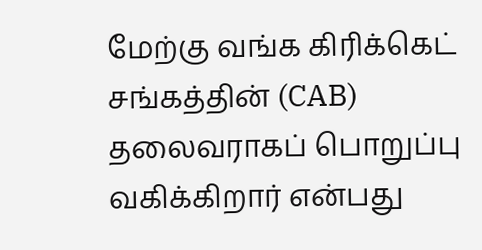மேற்கு வங்க கிரிக்கெட் சங்கத்தின் (CAB) தலைவராகப் பொறுப்பு வகிக்கிறார் என்பது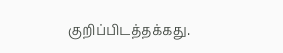குறிப்பிடத்தக்கது.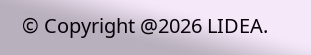© Copyright @2026 LIDEA.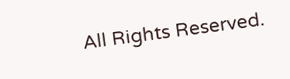All Rights Reserved.